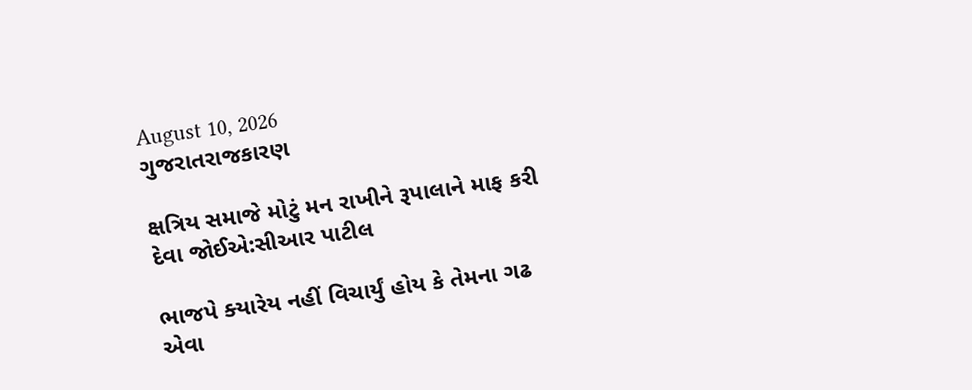August 10, 2026
ગુજરાતરાજકારણ

ક્ષત્રિય સમાજે મોટું મન રાખીને રૂપાલાને માફ કરી દેવા જોઈએ:સીઆર પાટીલ

ભાજપે ક્‍યારેય નહીં વિચાર્યું હોય કે તેમના ગઢ એવા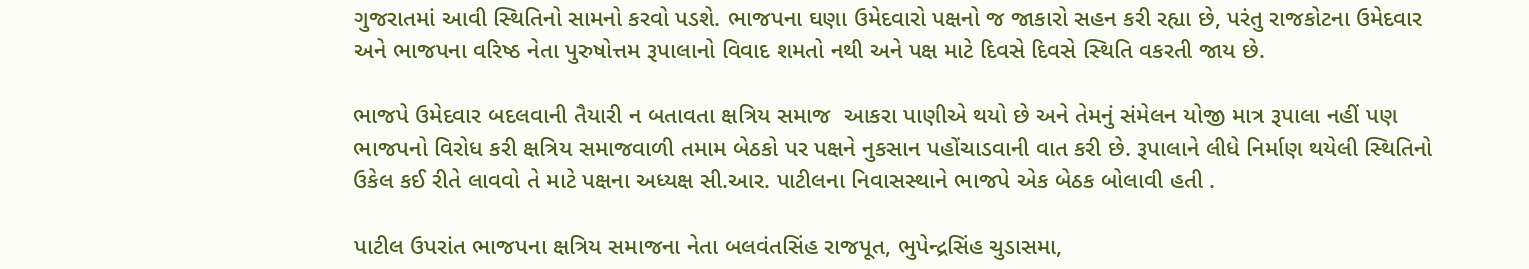ગુજરાતમાં આવી સ્‍થિતિનો સામનો કરવો પડશે. ભાજપના ઘણા ઉમેદવારો પક્ષનો જ જાકારો સહન કરી રહ્યા છે, પરંતુ રાજકોટના ઉમેદવાર અને ભાજપના વરિષ્ઠ નેતા પુરુષોત્તમ રૂપાલાનો વિવાદ શમતો નથી અને પક્ષ માટે દિવસે દિવસે સ્‍થિતિ વકરતી જાય છે.

ભાજપે ઉમેદવાર બદલવાની તૈયારી ન બતાવતા ક્ષત્રિય સમાજ  આકરા પાણીએ થયો છે અને તેમનું સંમેલન યોજી માત્ર રૂપાલા નહીં પણ ભાજપનો વિરોધ કરી ક્ષત્રિય સમાજવાળી તમામ બેઠકો પર પક્ષને નુકસાન પહોંચાડવાની વાત કરી છે. રૂપાલાને લીધે નિર્માણ થયેલી સ્‍થિતિનો ઉકેલ કઈ રીતે લાવવો તે માટે પક્ષના અધ્‍યક્ષ સી.આર. પાટીલના નિવાસસ્‍થાને ભાજપે એક બેઠક બોલાવી હતી .

પાટીલ ઉપરાંત ભાજપના ક્ષત્રિય સમાજના નેતા બલવંતસિંહ રાજપૂત, ભુપેન્‍દ્રસિંહ ચુડાસમા,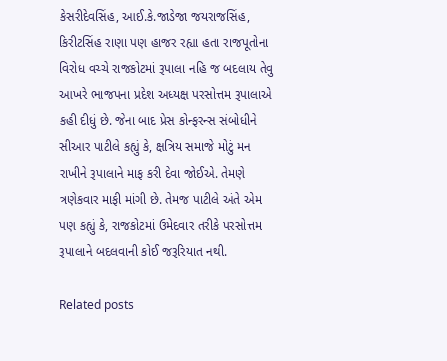કેસરીદેવસિંહ, આઈ.કે.જાડેજા જયરાજસિંહ, કિરીટસિંહ રાણા પણ હાજર રહ્યા હતા રાજપૂતોના વિરોધ વચ્‍ચે રાજકોટમાં રૂપાલા નહિ જ બદલાય તેવુ આખરે ભાજપના પ્રદેશ અધ્‍યક્ષ પરસોત્તમ રૂપાલાએ કહી દીધું છે. જેના બાદ પ્રેસ કોન્‍ફરન્‍સ સંબોધીને સીઆર પાટીલે કહ્યું કે, ક્ષત્રિય સમાજે મોટું મન રાખીને રૂપાલાને માફ કરી દેવા જોઈએ. તેમણે ત્રણેકવાર માફી માંગી છે. તેમજ પાટીલે અંતે એમ પણ કહ્યું કે, રાજકોટમાં ઉમેદવાર તરીકે પરસોત્તમ રૂપાલાને બદલવાની કોઈ જરૂરિયાત નથી.

Related posts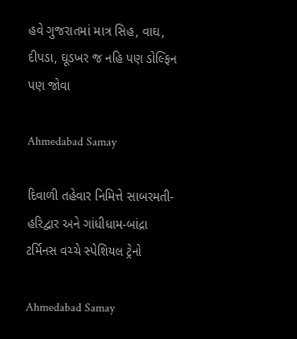હવે ગુજરાતમાં માત્ર સિહ, વાઘ, દીપડા, ઘૂડખર જ નહિ પણ ડોલ્‍ફિન પણ જોવા

Ahmedabad Samay

દિવાળી તહેવાર નિમિત્તે સાબરમતી-હરિદ્વાર અને ગાંધીધામ-બાંદ્રા ટર્મિનસ વચ્ચે સ્પેશિયલ ટ્રેનો

Ahmedabad Samay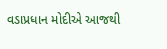વડાપ્રધાન મોદીએ આજથી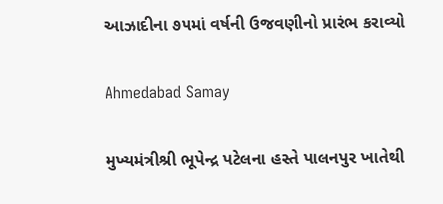આઝાદીના ૭૫માં વર્ષની ઉજવણીનો પ્રારંભ કરાવ્યો

Ahmedabad Samay

મુખ્યમંત્રીશ્રી ભૂપેન્દ્ર પટેલના હસ્તે પાલનપુર ખાતેથી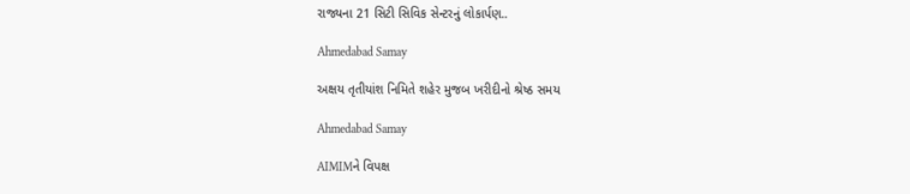રાજ્યના 21 સિટી સિવિક સેન્ટરનું લોકાર્પણ..

Ahmedabad Samay

અક્ષય તૃતીયાંશ નિમિતે શહેર મુજબ ખરીદીનો શ્રેષ્ઠ સમય

Ahmedabad Samay

AIMIMને વિપક્ષ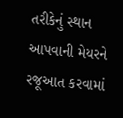તરીકેનું સ્થાન આપવાની મેયરને રજૂઆત કરવામાં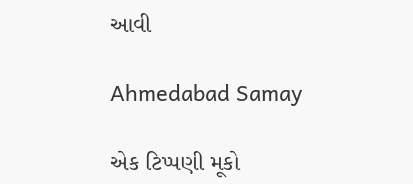આવી

Ahmedabad Samay

એક ટિપ્પણી મૂકો